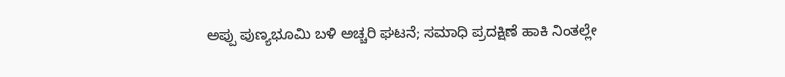ಅಪ್ಪು ಪುಣ್ಯಭೂಮಿ ಬಳಿ ಅಚ್ಚರಿ ಘಟನೆ; ಸಮಾಧಿ ಪ್ರದಕ್ಷಿಣೆ ಹಾಕಿ ನಿಂತಲ್ಲೇ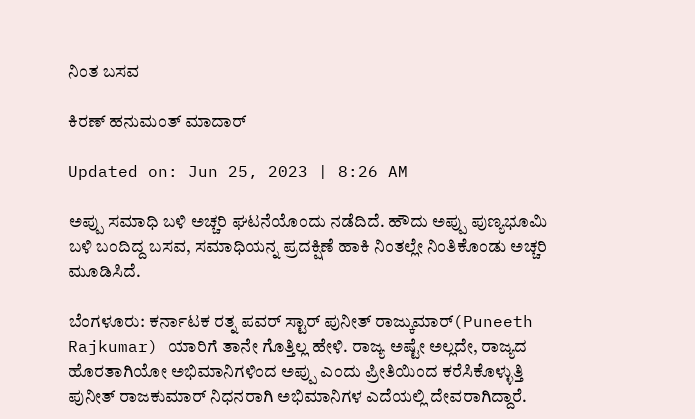ನಿಂತ ಬಸವ

ಕಿರಣ್ ಹನುಮಂತ್ ಮಾದಾರ್

Updated on: Jun 25, 2023 | 8:26 AM

ಅಪ್ಪು ಸಮಾಧಿ ಬಳಿ ಅಚ್ಚರಿ ಘಟನೆಯೊಂದು ನಡೆದಿದೆ. ಹೌದು ಅಪ್ಪು ಪುಣ್ಯಭೂಮಿ ಬಳಿ ಬಂದಿದ್ದ ಬಸವ, ಸಮಾಧಿಯನ್ನ ಪ್ರದಕ್ಷಿಣೆ ಹಾಕಿ ನಿಂತಲ್ಲೇ ನಿಂತಿಕೊಂಡು ಅಚ್ಚರಿ ಮೂಡಿಸಿದೆ.

ಬೆಂಗಳೂರು: ಕರ್ನಾಟಕ ರತ್ನ ಪವರ್ ಸ್ಟಾರ್ ಪುನೀತ್ ರಾಜ್ಕುಮಾರ್(Puneeth Rajkumar) ಯಾರಿಗೆ ತಾನೇ ಗೊತ್ತಿಲ್ಲ ಹೇಳಿ. ರಾಜ್ಯ ಅಷ್ಟೇ ಅಲ್ಲದೇ, ರಾಜ್ಯದ ಹೊರತಾಗಿಯೋ ಅಭಿಮಾನಿಗಳಿಂದ ಅಪ್ಪು ಎಂದು ಪ್ರೀತಿಯಿಂದ ಕರೆಸಿಕೊಳ್ಳುತ್ತಿ ಪುನೀತ್ ರಾಜಕುಮಾರ್ ನಿಧನರಾಗಿ ಅಭಿಮಾನಿಗಳ ಎದೆಯಲ್ಲಿ ದೇವರಾಗಿದ್ದಾರೆ.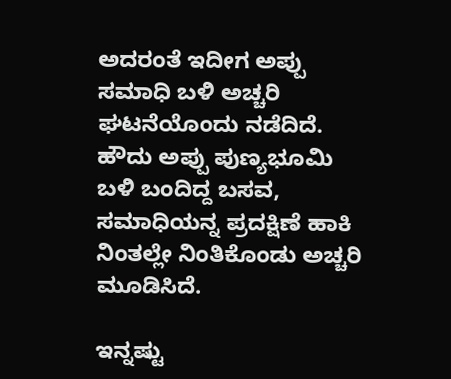ಅದರಂತೆ ಇದೀಗ ಅಪ್ಪು ಸಮಾಧಿ ಬಳಿ ಅಚ್ಚರಿ ಘಟನೆಯೊಂದು ನಡೆದಿದೆ. ಹೌದು ಅಪ್ಪು ಪುಣ್ಯಭೂಮಿ ಬಳಿ ಬಂದಿದ್ದ ಬಸವ, ಸಮಾಧಿಯನ್ನ ಪ್ರದಕ್ಷಿಣೆ ಹಾಕಿ ನಿಂತಲ್ಲೇ ನಿಂತಿಕೊಂಡು ಅಚ್ಚರಿ ಮೂಡಿಸಿದೆ.

ಇನ್ನಷ್ಟು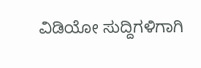ವಿಡಿಯೋ ಸುದ್ದಿಗಳಿಗಾಗಿ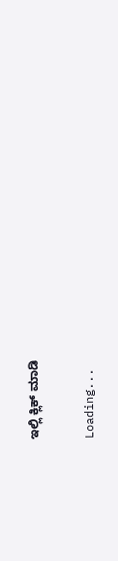ಇಲ್ಲಿ ಕ್ಲಿಕ್ ಮಾಡಿ

Loading...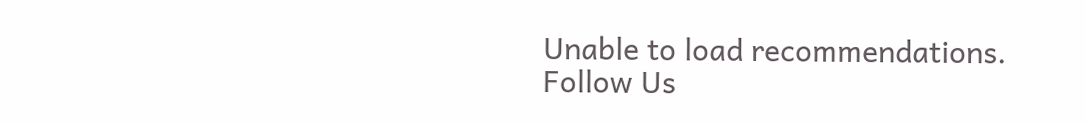Unable to load recommendations.
Follow Us